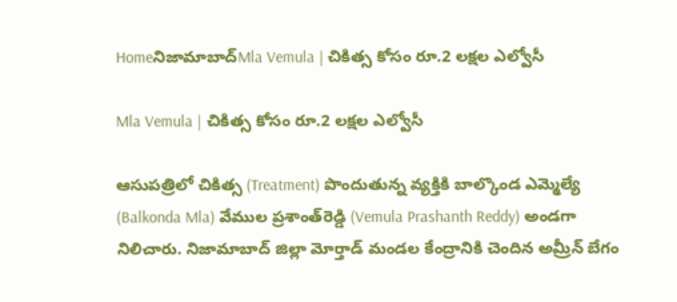Homeనిజామాబాద్‌Mla Vemula | చికిత్స కోసం రూ.2 లక్షల ఎల్వోసీ

Mla Vemula | చికిత్స కోసం రూ.2 లక్షల ఎల్వోసీ

ఆసుపత్రిలో చికిత్స (Treatment) పొందుతున్న వ్యక్తికి బాల్కొండ ఎమ్మెల్యే (Balkonda Mla) వేముల ప్రశాంత్‌రెడ్డి (Vemula Prashanth Reddy) అండగా నిలిచారు. నిజామాబాద్ జిల్లా మోర్తాడ్ మండల కేంద్రానికి చెందిన అమ్రీన్ బేగం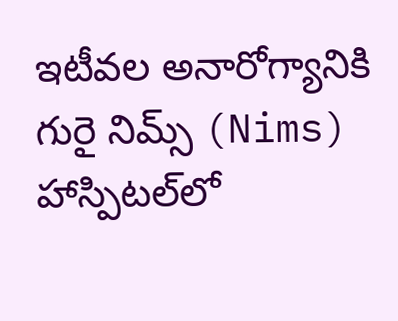ఇటీవల అనారోగ్యానికి గురై నిమ్స్ (Nims) హాస్పిటల్‌లో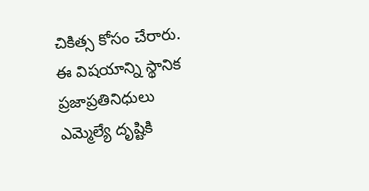చికిత్స కోసం చేరారు. ఈ విషయాన్ని స్థానిక ప్రజాప్రతినిధులు ఎమ్మెల్యే దృష్టికి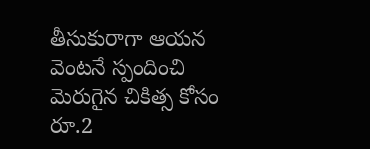తీసుకురాగా ఆయన వెంటనే స్పందించి మెరుగైన చికిత్స కోసం రూ.2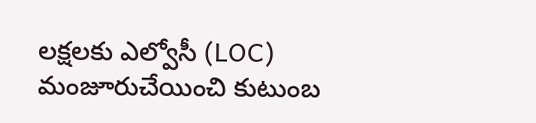లక్షలకు ఎల్వోసీ (LOC) మంజూరుచేయించి కుటుంబ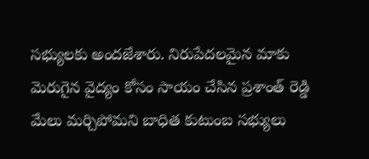సభ్యులకు అందజేశారు. నిరుపేదలమైన మాకు మెరుగైన వైద్యం కోసం సాయం చేసిన ప్రశాంత్ రెడ్డి మేలు మర్చిపోమని బాధిత కుటుంబ సభ్యులు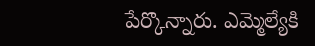పేర్కొన్నారు. ఎమ్మెల్యేకి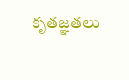కృతజ్ఞతలు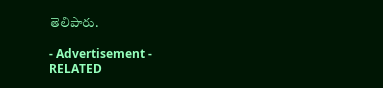తెలిపారు.

- Advertisement -
RELATED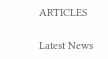ARTICLES

Latest News